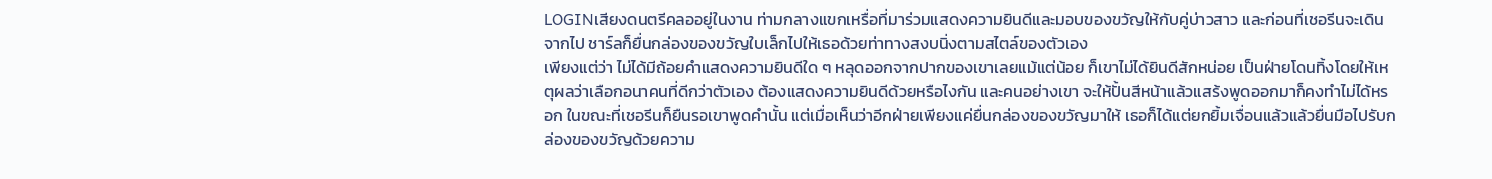LOGINเสียงดนตรีคลออยู่ในงาน ท่ามกลางแขกเหรื่อที่มาร่วมแสดงความยินดีและมอบของขวัญให้กับคู่บ่าวสาว และก่อนที่เชอรีนจะเดินจากไป ชาร์ลก็ยื่นกล่องของขวัญใบเล็กไปให้เธอด้วยท่าทางสงบนิ่งตามสไตล์ของตัวเอง
เพียงแต่ว่า ไม่ได้มีถ้อยคำแสดงความยินดีใด ๆ หลุดออกจากปากของเขาเลยแม้แต่น้อย ก็เขาไม่ได้ยินดีสักหน่อย เป็นฝ่ายโดนทิ้งโดยให้เหตุผลว่าเลือกอนาคนที่ดีกว่าตัวเอง ต้องแสดงความยินดีด้วยหรือไงกัน และคนอย่างเขา จะให้ปั้นสีหน้าแล้วแสร้งพูดออกมาก็คงทำไม่ได้หรอก ในขณะที่เชอรีนก็ยืนรอเขาพูดคำนั้น แต่เมื่อเห็นว่าอีกฝ่ายเพียงแค่ยื่นกล่องของขวัญมาให้ เธอก็ได้แต่ยกยิ้มเจื่อนแล้วแล้วยื่นมือไปรับกล่องของขวัญด้วยความ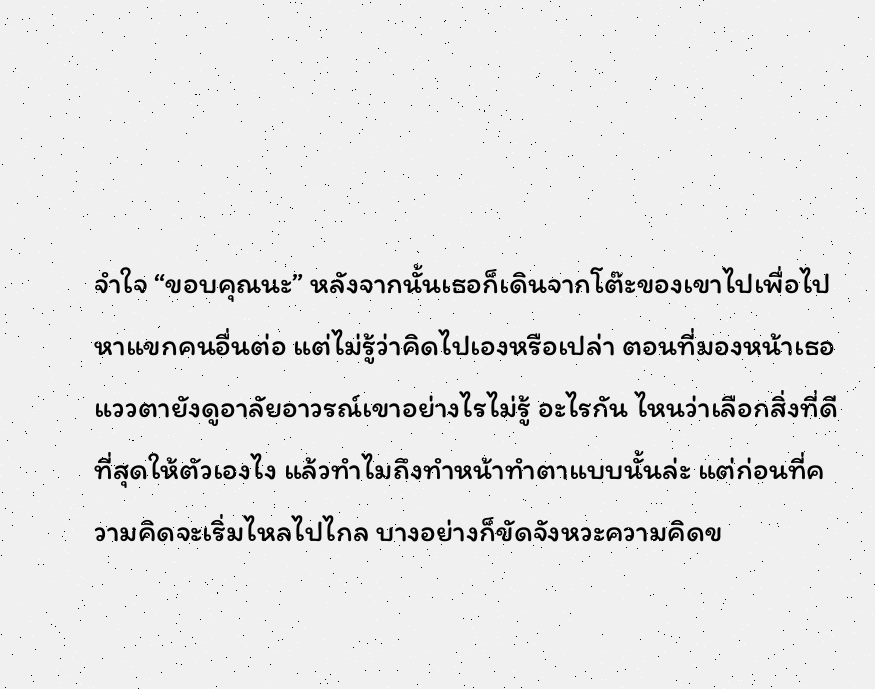จำใจ “ขอบคุณนะ” หลังจากนั้นเธอก็เดินจากโต๊ะของเขาไปเพื่อไปหาแขกคนอื่นต่อ แต่ไม่รู้ว่าคิดไปเองหรือเปล่า ตอนที่มองหน้าเธอแววตายังดูอาลัยอาวรณ์เขาอย่างไรไม่รู้ อะไรกัน ไหนว่าเลือกสิ่งที่ดีที่สุดให้ตัวเองไง แล้วทำไมถึงทำหน้าทำตาแบบนั้นล่ะ แต่ก่อนที่ความคิดจะเริ่มไหลไปไกล บางอย่างก็ขัดจังหวะความคิดข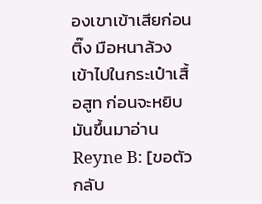องเขาเข้าเสียก่อน ติ๊ง มือหนาล้วงเข้าไปในกระเป๋าเสื้อสูท ก่อนจะหยิบมันขึ้นมาอ่าน Reyne B: [ขอตัวกลับ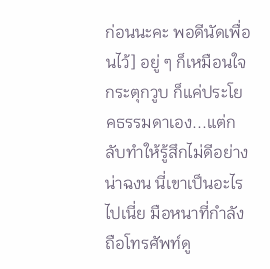ก่อนนะคะ พอดีนัดเพื่อนไว้] อยู่ ๆ ก็เหมือนใจกระตุกวูบ ก็แค่ประโยคธรรมดาเอง...แต่กลับทำให้รู้สึกไม่ดีอย่างน่าฉงน นี่เขาเป็นอะไรไปเนี่ย มือหนาที่กำลังถือโทรศัพท์ดู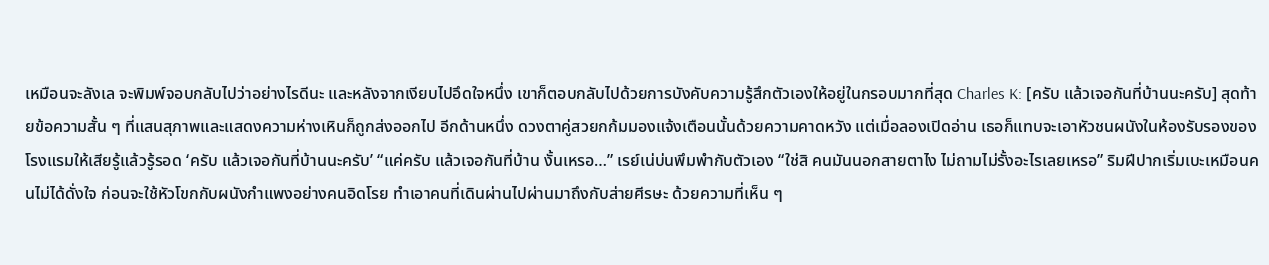เหมือนจะลังเล จะพิมพ์จอบกลับไปว่าอย่างไรดีนะ และหลังจากเงียบไปอึดใจหนึ่ง เขาก็ตอบกลับไปด้วยการบังคับความรู้สึกตัวเองให้อยู่ในกรอบมากที่สุด Charles K: [ครับ แล้วเจอกันที่บ้านนะครับ] สุดท้ายข้อความสั้น ๆ ที่แสนสุภาพและแสดงความห่างเหินก็ถูกส่งออกไป อีกด้านหนึ่ง ดวงตาคู่สวยกก้มมองแจ้งเตือนนั้นด้วยความคาดหวัง แต่เมื่อลองเปิดอ่าน เธอก็แทบจะเอาหัวชนผนังในห้องรับรองของโรงแรมให้เสียรู้แล้วรู้รอด ‘ครับ แล้วเจอกันที่บ้านนะครับ’ “แค่ครับ แล้วเจอกันที่บ้าน งั้นเหรอ…” เรย์เน่บ่นพึมพำกับตัวเอง “ใช่สิ คนมันนอกสายตาไง ไม่ถามไม่รั้งอะไรเลยเหรอ” ริมฝีปากเริ่มเบะเหมือนคนไม่ได้ดั่งใจ ก่อนจะใช้หัวโขกกับผนังกำแพงอย่างคนอิดโรย ทำเอาคนที่เดินผ่านไปผ่านมาถึงกับส่ายศีรษะ ด้วยความที่เห็น ๆ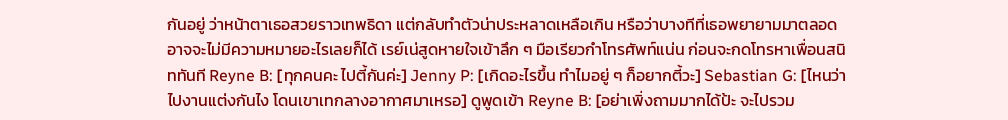กันอยู่ ว่าหน้าตาเธอสวยราวเทพธิดา แต่กลับทำตัวน่าประหลาดเหลือเกิน หรือว่าบางทีที่เธอพยายามมาตลอด อาจจะไม่มีความหมายอะไรเลยก็ได้ เรย์เน่สูดหายใจเข้าลึก ๆ มือเรียวกำโทรศัพท์แน่น ก่อนจะกดโทรหาเพื่อนสนิททันที Reyne B: [ทุกคนคะ ไปตี้กันค่ะ] Jenny P: [เกิดอะไรขึ้น ทำไมอยู่ ๆ ก็อยากตี้วะ] Sebastian G: [ไหนว่าไปงานแต่งกันไง โดนเขาเทกลางอากาศมาเหรอ] ดูพูดเข้า Reyne B: [อย่าเพิ่งถามมากได้ป้ะ จะไปรวม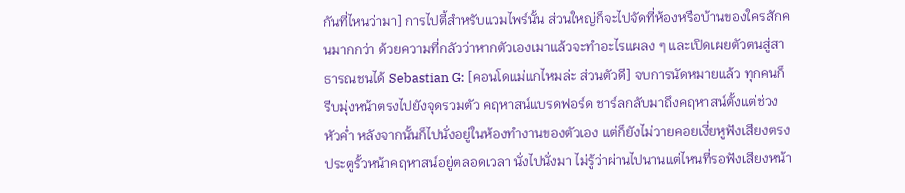กันที่ไหนว่ามา] การไปตี้สำหรับแวมไพร์นั้น ส่วนใหญ่ก็จะไปจัดที่ห้องหรือบ้านของใครสักคนมากกว่า ด้วยความที่กลัวว่าหากตัวเองเมาแล้วจะทำอะไรแผลง ๆ และเปิดเผยตัวตนสู่สาธารณชนได้ Sebastian G: [คอนโดแม่แกไหมล่ะ ส่วนตัวดี] จบการนัดหมายแล้ว ทุกคนก็รีบมุ่งหน้าตรงไปยังจุดรวมตัว คฤหาสน์แบรดฟอร์ด ชาร์ลกลับมาถึงคฤหาสน์ตั้งแต่ช่วงหัวค่ำ หลังจากนั้นก็ไปนั่งอยู่ในห้องทำงานของตัวเอง แต่ก็ยังไม่วายคอยเงี่ยหูฟังเสียงตรงประตูรั้วหน้าคฤหาสน์อยู่ตลอดเวลา นั่งไปนั่งมา ไม่รู้ว่าผ่านไปนานแต่ไหนที่รอฟังเสียงหน้า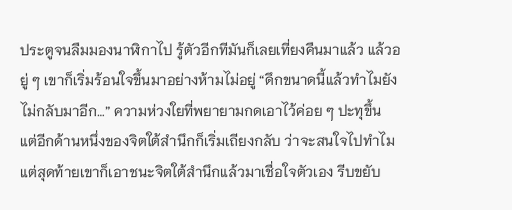ประตูจนลืมมองนาฬิกาไป รู้ตัวอีกทีมันก็เลยเที่ยงคืนมาแล้ว แล้วอยู่ ๆ เขาก็เริ่มร้อนใจขึ้นมาอย่างห้ามไม่อยู่ “ดึกขนาดนี้แล้วทำไมยังไม่กลับมาอีก…” ความห่วงใยที่พยายามกดเอาไว้ค่อย ๆ ปะทุขึ้น แต่อีกด้านหนึ่งของจิตใต้สำนึกก็เริ่มเถียงกลับ ว่าจะสนใจไปทำไม แต่สุดท้ายเขาก็เอาชนะจิตใต้สำนึกแล้วมาเชื่อใจตัวเอง รีบขยับ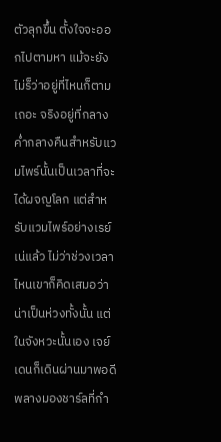ตัวลุกขึ้น ตั้งใจจะออกไปตามหา แม้จะยังไม่ร็ว่าอยู่ที่ไหนก็ตามเถอะ จริงอยู่ที่กลางค่ำกลางคืนสำหรับแวมไพร์นั้นเป็นเวลาที่จะได้ผจญโลก แต่สำหรับแวมไพร์อย่างเรย์เน่แล้ว ไม่ว่าช่วงเวลาไหนเขาก็คิดเสมอว่าน่าเป็นห่วงทั้งนั้น แต่ในจังหวะนั้นเอง เจย์เดนก็เดินผ่านมาพอดี พลางมองชาร์ลที่กำ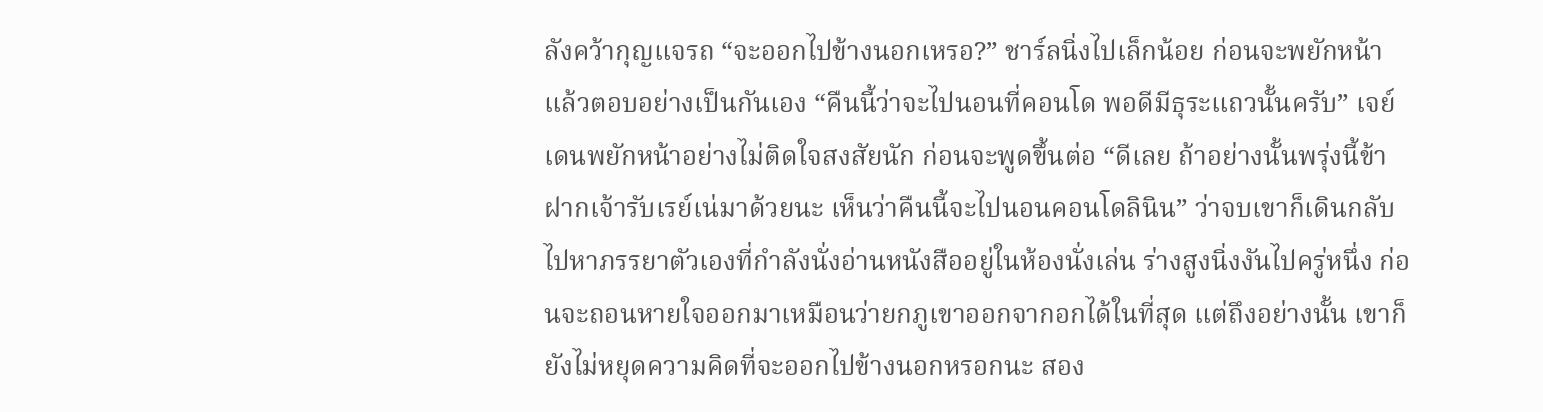ลังคว้ากุญแจรถ “จะออกไปข้างนอกเหรอ?” ชาร์ลนิ่งไปเล็กน้อย ก่อนจะพยักหน้าแล้วตอบอย่างเป็นกันเอง “คืนนี้ว่าจะไปนอนที่คอนโด พอดีมีธุระแถวนั้นครับ” เจย์เดนพยักหน้าอย่างไม่ติดใจสงสัยนัก ก่อนจะพูดขึ้นต่อ “ดีเลย ถ้าอย่างนั้นพรุ่งนี้ข้าฝากเจ้ารับเรย์เน่มาด้วยนะ เห็นว่าคืนนี้จะไปนอนคอนโดลินิน” ว่าจบเขาก็เดินกลับไปหาภรรยาตัวเองที่กำลังนั่งอ่านหนังสืออยู่ในห้องนั่งเล่น ร่างสูงนิ่งงันไปครู่หนึ่ง ก่อนจะถอนหายใจออกมาเหมือนว่ายกภูเขาออกจากอกได้ในที่สุด แต่ถึงอย่างนั้น เขาก็ยังไม่หยุดความคิดที่จะออกไปข้างนอกหรอกนะ สอง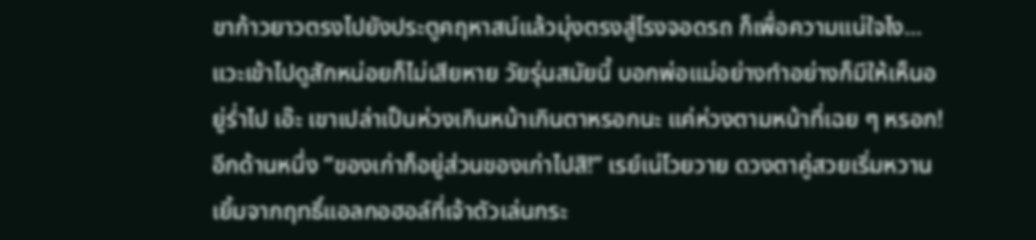ขาก้าวยาวตรงไปยังประตูคฤหาสน์แล้วมุ่งตรงสู่โรงจอดรถ ก็เพื่อความแน่ใจไง...แวะเข้าไปดูสักหน่อยก็ไม่เสียหาย วัยรุ่นสมัยนี้ บอกพ่อแม่อย่างทำอย่างก็มีให้เห็นอยู่ร่ำไป เอ๊ะ เขาเปล่าเป็นห่วงเกินหน้าเกินตาหรอกนะ แค่ห่วงตามหน้าที่เฉย ๆ หรอก! อีกด้านหนึ่ง “ของเก่าก็อยู่ส่วนของเก่าไปสิ!” เรย์เน่โวยวาย ดวงตาคู่สวยเริ่มหวานเยิ้มจากฤทธิ์แอลกอฮอล์ที่เจ้าตัวเล่นกระ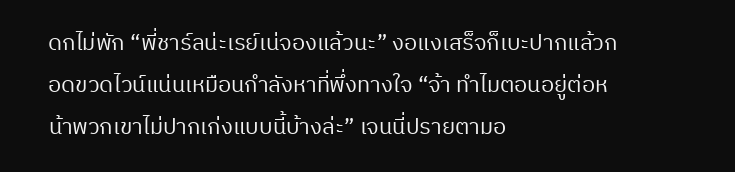ดกไม่พัก “พี่ชาร์ลน่ะเรย์เน่จองแล้วนะ” งอแงเสร็จก็เบะปากแล้วกอดขวดไวน์แน่นเหมือนกำลังหาที่พึ่งทางใจ “จ้า ทำไมตอนอยู่ต่อหน้าพวกเขาไม่ปากเก่งแบบนี้บ้างล่ะ” เจนนี่ปรายตามอ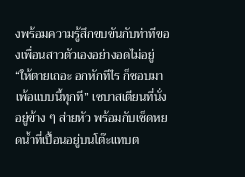งพร้อมความรู้สึกขบขันกับท่าทีของเพื่อนสาวตัวเองอย่างอดไม่อยู่ “ให้ตายเถอะ อกหักทีไร ก็ชอบมาเพ้อแบบนี้ทุกที” เซบาสเตียนที่นั่งอยู่ข้าง ๆ ส่ายหัว พร้อมกับเช็ดหยดน้ำที่เปื้อนอยู่บนโต๊ะแทบต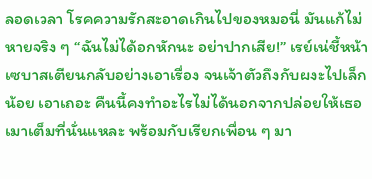ลอดเวลา โรคความรักสะอาดเกินไปของหมอนี่ มันแก้ไม่หายจริง ๆ “ฉันไม่ได้อกหักนะ อย่าปากเสีย!” เรย์เน่ชี้หน้าเซบาสเตียนกลับอย่างเอาเรื่อง จนเจ้าตัวถึงกับผงะไปเล็กน้อย เอาเถอะ คืนนี้คงทำอะไรไม่ได้นอกจากปล่อยให้เธอเมาเต็มที่นั่นแหละ พร้อมกับเรียกเพื่อน ๆ มา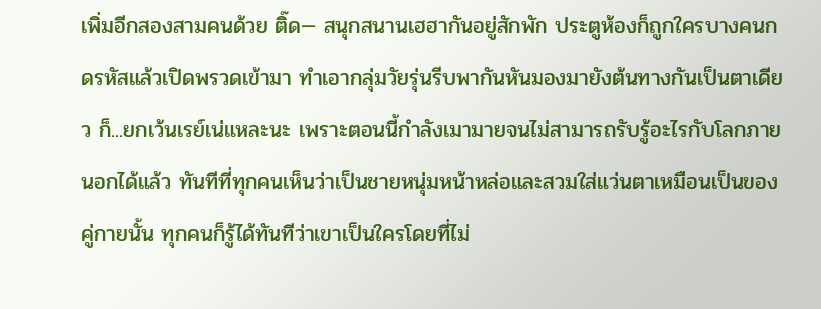เพิ่มอีกสองสามคนด้วย ติ๊ด— สนุกสนานเฮฮากันอยู่สักพัก ประตูห้องก็ถูกใครบางคนกดรหัสแล้วเปิดพรวดเข้ามา ทำเอากลุ่มวัยรุ่นรีบพากันหันมองมายังต้นทางกันเป็นตาเดียว ก็...ยกเว้นเรย์เน่แหละนะ เพราะตอนนี้กำลังเมามายจนไม่สามารถรับรู้อะไรกับโลกภายนอกได้แล้ว ทันทีที่ทุกคนเห็นว่าเป็นชายหนุ่มหน้าหล่อและสวมใส่แว่นตาเหมือนเป็นของคู่กายนั้น ทุกคนก็รู้ได้ทันทีว่าเขาเป็นใครโดยที่ไม่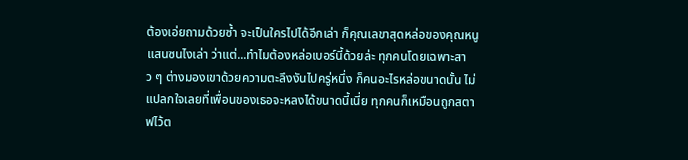ต้องเอ่ยถามด้วยซ้ำ จะเป็นใครไปได้อีกเล่า ก็คุณเลขาสุดหล่อของคุณหนูแสนซนไงเล่า ว่าแต่...ทำไมต้องหล่อเบอร์นี้ด้วยล่ะ ทุกคนโดยเฉพาะสาว ๆ ต่างมองเขาด้วยความตะลึงงันไปครู่หนึ่ง ก็คนอะไรหล่อขนาดนั้น ไม่แปลกใจเลยที่เพื่อนของเธอจะหลงได้ขนาดนี้เนี่ย ทุกคนก็เหมือนถูกสตาฟไว้ต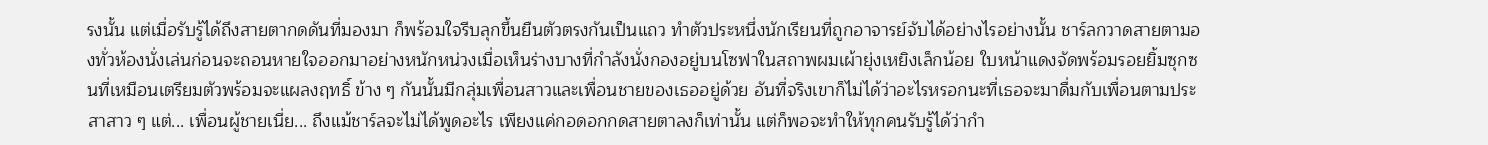รงนั้น แต่เมื่อรับรู้ได้ถึงสายตากดดันที่มองมา ก็พร้อมใจรีบลุกขึ้นยืนตัวตรงกันเป็นแถว ทำตัวประหนึ่งนักเรียนที่ถูกอาจารย์จับได้อย่างไรอย่างนั้น ชาร์ลกวาดสายตามองทั่วห้องนั่งเล่นก่อนจะถอนหายใจออกมาอย่างหนักหน่วงเมื่อเห็นร่างบางที่กำลังนั่งกองอยู่บนโซฟาในสถาพผมเผ้ายุ่งเหยิงเล็กน้อย ใบหน้าแดงจัดพร้อมรอยยิ้มซุกซนที่เหมือนเตรียมตัวพร้อมจะแผลงฤทธิ์ ข้าง ๆ กันนั้นมีกลุ่มเพื่อนสาวและเพื่อนชายของเธออยู่ด้วย อันที่จริงเขาก็ไม่ได้ว่าอะไรหรอกนะที่เธอจะมาดื่มกับเพื่อนตามประสาสาว ๆ แต่... เพื่อนผู้ชายเนี่ย... ถึงแม้ชาร์ลจะไม่ได้พูดอะไร เพียงแค่กอดอกกดสายตาลงก็เท่านั้น แต่ก็พอจะทำให้ทุกคนรับรู้ได้ว่ากำ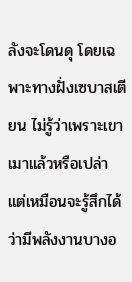ลังจะโดนดุ โดยเฉพาะทางฝั่งเซบาสเตียน ไม่รู้ว่าเพราะเขาเมาแล้วหรือเปล่า แต่เหมือนจะรู้สึกได้ว่ามีพลังงานบางอ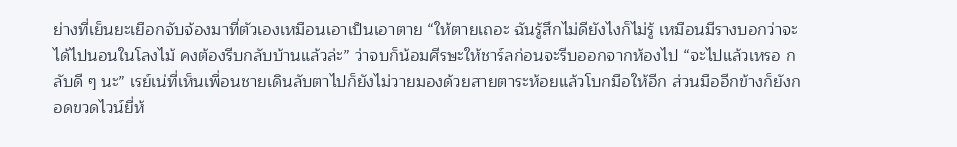ย่างที่เย็นยะเยือกจับจ้องมาที่ตัวเองเหมือนเอาเป็นเอาตาย “ให้ตายเถอะ ฉันรู้สึกไม่ดียังไงก็ไม่รู้ เหมือนมีรางบอกว่าจะได้ไปนอนในโลงไม้ คงต้องรีบกลับบ้านแล้วล่ะ” ว่าจบก็น้อมศีรษะให้ชาร์ลก่อนจะรีบออกจากห้องไป “จะไปแล้วเหรอ กลับดี ๆ นะ” เรย์เน่ที่เห็นเพื่อนชายเดินลับตาไปก็ยังไม่วายมองด้วยสายตาระห้อยแล้วโบกมือให้อีก ส่วนมืออีกข้างก็ยังกอดขวดไวน์ยี่ห้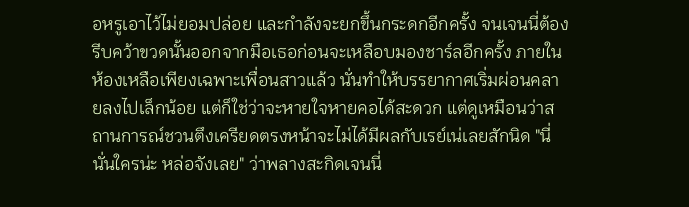อหรูเอาไว้ไม่ยอมปล่อย และกำลังจะยกขึ้นกระดกอีกครั้ง จนเจนนี่ต้องรีบคว้าขวดนั้นออกจากมือเธอก่อนจะเหลือบมองชาร์ลอีกครั้ง ภายในห้องเหลือเพียงเฉพาะเพื่อนสาวแล้ว นั่นทำให้บรรยากาศเริ่มผ่อนคลายลงไปเล็กน้อย แต่ก็ใช่ว่าจะหายใจหายคอได้สะดวก แต่ดูเหมือนว่าสถานการณ์ชวนตึงเครียดตรงหน้าจะไม่ได้มีผลกับเรย์เน่เลยสักนิด "นี่ นั่นใครน่ะ หล่อจังเลย" ว่าพลางสะกิดเจนนี่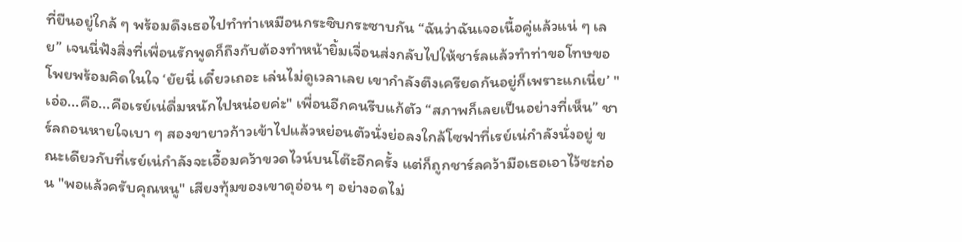ที่ยืนอยู่ใกล้ ๆ พร้อมดึงเธอไปทำท่าเหมือนกระซิบกระซาบกัน “ฉันว่าฉันเจอเนื้อคู่แล้วแน่ ๆ เลย” เจนนี่ฟังสิ่งที่เพื่อนรักพูดก็ถึงกับต้องทำหน้ายิ้มเจื่อนส่งกลับไปให้ชาร์ลแล้วทำท่าขอโทษขอโพยพร้อมคิดในใจ ‘ยัยนี่ เดี๋ยวเถอะ เล่นไม่ดูเวลาเลย เขากำลังตึงเครียดกันอยู่ก็เพราะแกเนี่ย’ "เอ่อ...คือ...คือเรย์เน่ดื่มหนักไปหน่อยค่ะ" เพื่อนอีกคนรีบแก้ตัว “สภาพก็เลยเป็นอย่างที่เห็น” ชาร์ลถอนหายใจเบา ๆ สองขายาวก้าวเข้าไปแล้วหย่อนตัวนั่งย่อลงใกล้โซฟาที่เรย์เน่กำลังนั่งอยู่ ขณะเดียวกับที่เรย์เน่กำลังจะเอื้อมคว้าขวดไวน์บนโต๊ะอีกครั้ง แต่ก็ถูกชาร์ลคว้ามือเธอเอาไว้ซะก่อน "พอแล้วครับคุณหนู" เสียงทุ้มของเขาดุอ่อน ๆ อย่างอดไม่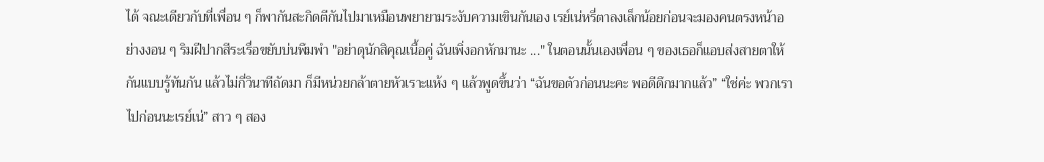ได้ จณะเดียวกับที่เพื่อน ๆ ก็พากันสะกิดตีกันไปมาเหมือนพยายามระงับความเขินกันเอง เรย์เน่หรี่ตาลงเล็กน้อยก่อนจะมองคนตรงหน้าอย่างงอน ๆ ริมฝีปากสีระเรื่อขยับบ่นพึมพำ "อย่าดุนักสิคุณเนื้อคู่ ฉันเพิ่งอกหักมานะ ..." ในตอนนั้นเองเพื่อน ๆ ของเธอก็แอบส่งสายตาให้กันแบบรู้ทันกัน แล้วไม่กี่วินาทีถัดมา ก็มีหน่วยกล้าตายหัวเราะแห้ง ๆ แล้วพูดขึ้นว่า “ฉันขอตัวก่อนนะคะ พอดีดึกมากแล้ว” “ใช่ค่ะ พวกเราไปก่อนนะเรย์เน่” สาว ๆ สอง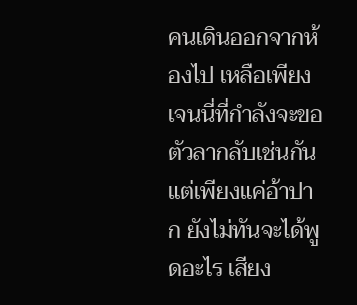คนเดินออกจากห้องไป เหลือเพียงเจนนี่ที่กำลังจะขอตัวลากลับเช่นกัน แต่เพียงแค่อ้าปาก ยังไม่ทันจะได้พูดอะไร เสียง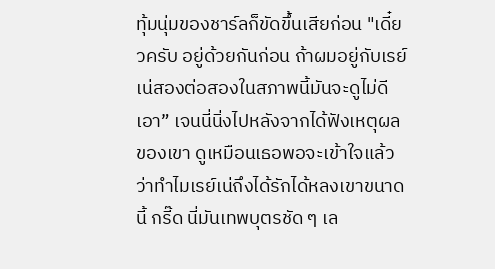ทุ้มนุ่มของชาร์ลก็ขัดขึ้นเสียก่อน "เดี๋ยวครับ อยู่ด้วยกันก่อน ถ้าผมอยู่กับเรย์เน่สองต่อสองในสภาพนี้มันจะดูไม่ดีเอา” เจนนี่นิ่งไปหลังจากได้ฟังเหตุผลของเขา ดูเหมือนเธอพอจะเข้าใจแล้วว่าทำไมเรย์เน่ถึงได้รักได้หลงเขาขนาดนี้ กรี๊ด นี่มันเทพบุตรชัด ๆ เล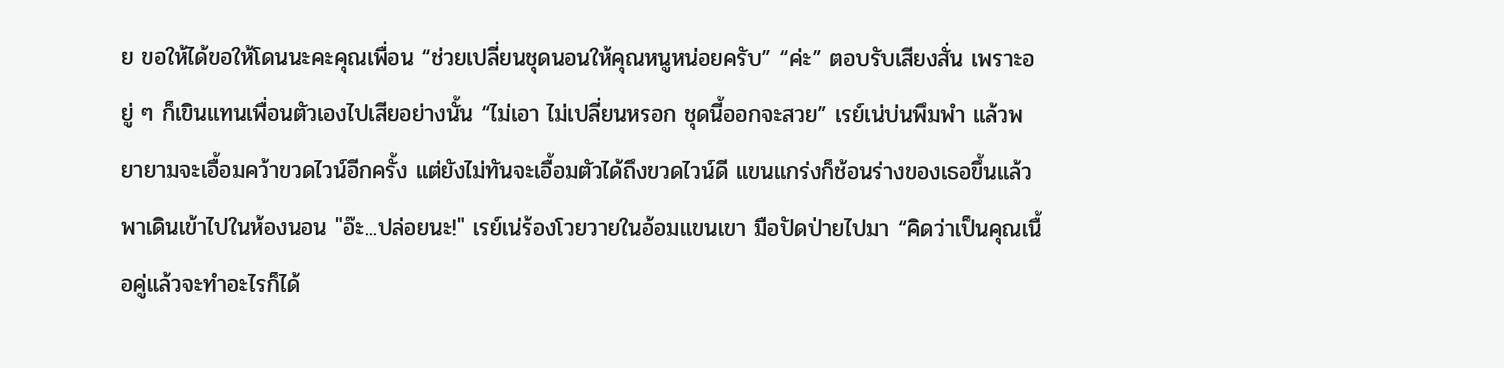ย ขอให้ได้ขอให้โดนนะคะคุณเพื่อน “ช่วยเปลี่ยนชุดนอนให้คุณหนูหน่อยครับ” “ค่ะ” ตอบรับเสียงสั่น เพราะอยู่ ๆ ก็เขินแทนเพื่อนตัวเองไปเสียอย่างนั้น “ไม่เอา ไม่เปลี่ยนหรอก ชุดนี้ออกจะสวย” เรย์เน่บ่นพึมพำ แล้วพยายามจะเอื้อมคว้าขวดไวน์อีกครั้ง แต่ยังไม่ทันจะเอื้อมตัวได้ถึงขวดไวน์ดี แขนแกร่งก็ช้อนร่างของเธอขึ้นแล้วพาเดินเข้าไปในห้องนอน "อ๊ะ...ปล่อยนะ!" เรย์เน่ร้องโวยวายในอ้อมแขนเขา มือปัดป่ายไปมา “คิดว่าเป็นคุณเนื้อคู่แล้วจะทำอะไรก็ได้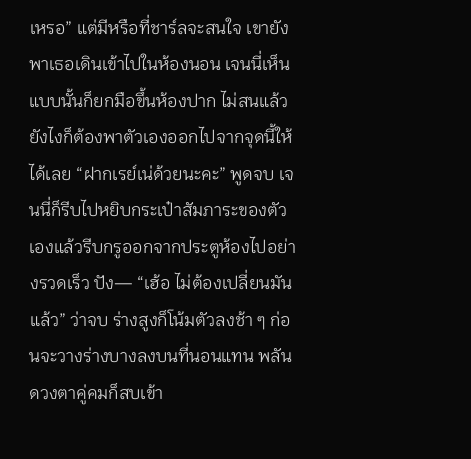เหรอ” แต่มีหรือที่ชาร์ลจะสนใจ เขายังพาเธอเดินเข้าไปในห้องนอน เจนนี่เห็นแบบนั้นก็ยกมือขึ้นห้องปาก ไม่สนแล้ว ยังไงก็ต้องพาตัวเองออกไปจากจุดนี้ให้ได้เลย “ฝากเรย์เน่ด้วยนะคะ” พูดจบ เจนนี่ก็รีบไปหยิบกระเป๋าสัมภาระของตัวเองแล้วรีบกรูออกจากประตูห้องไปอย่างรวดเร็ว ปัง— “เฮ้อ ไม่ต้องเปลี่ยนมันแล้ว” ว่าจบ ร่างสูงก็โน้มตัวลงช้า ๆ ก่อนจะวางร่างบางลงบนที่นอนแทน พลันดวงตาคู่คมก็สบเข้า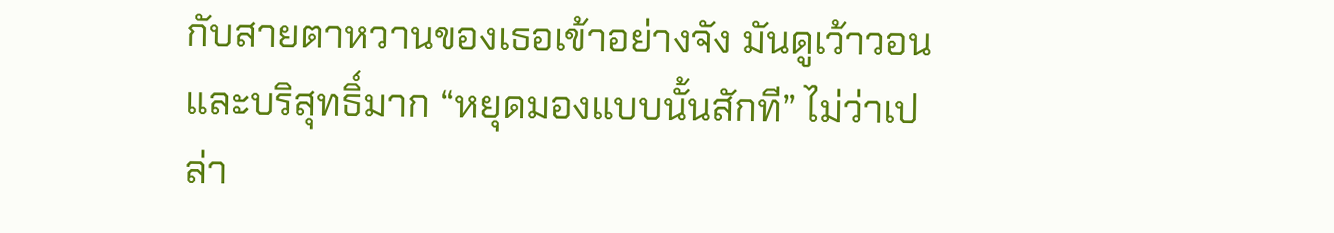กับสายตาหวานของเธอเข้าอย่างจัง มันดูเว้าวอนและบริสุทธิ์มาก “หยุดมองแบบนั้นสักที” ไม่ว่าเปล่า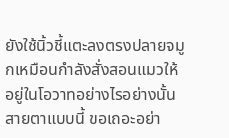ยังใช้นิ้วชี้แตะลงตรงปลายจมูกเหมือนกำลังสั่งสอนแมวให้อยู่ในโอวาทอย่างไรอย่างนั้น สายตาแบบนี้ ขอเถอะอย่า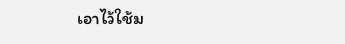เอาไว้ใช้ม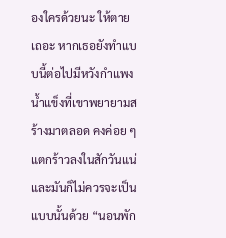องใครด้วยนะ ให้ตายเถอะ หากเธอยังทำแบบนี้ต่อไปมีหวังกำแพงน้ำแข็งที่เขาพยายามสร้างมาตลอด คงค่อย ๆ แตกร้าวลงในสักวันแน่ และมันก็ไม่ควรจะเป็นแบบนั้นด้วย “นอนพัก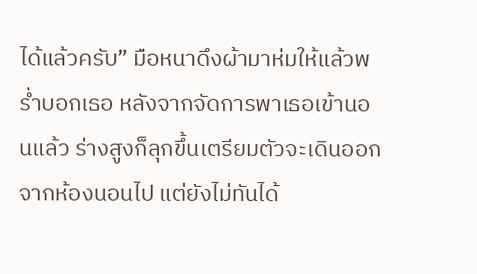ได้แล้วครับ” มือหนาดึงผ้ามาห่มให้แล้วพร่ำบอกเธอ หลังจากจัดการพาเธอเข้านอนแล้ว ร่างสูงก็ลุกขึ้นเตรียมตัวจะเดินออกจากห้องนอนไป แต่ยังไม่ทันได้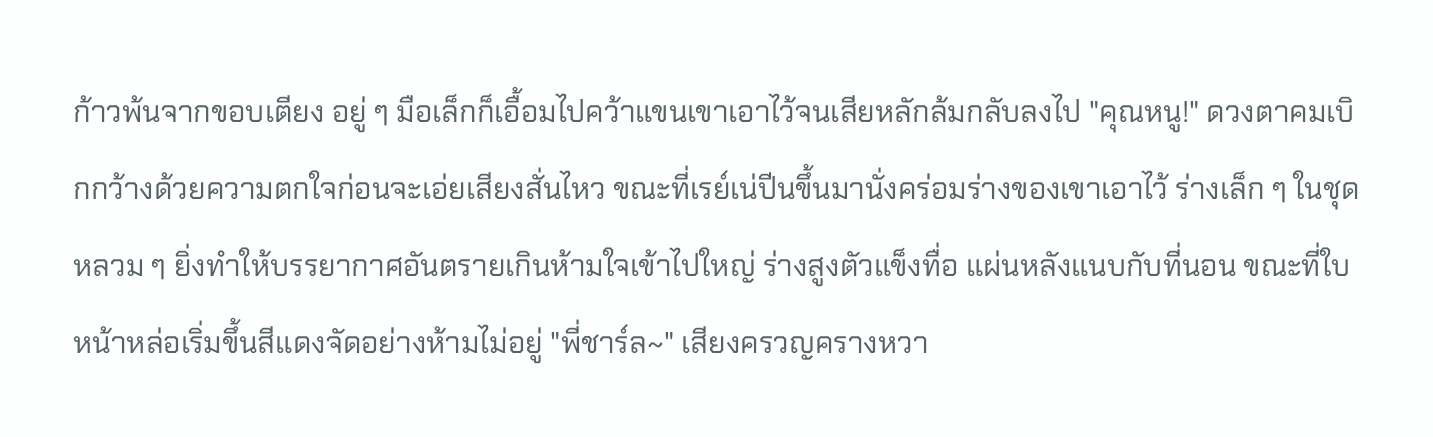ก้าวพ้นจากขอบเตียง อยู่ ๆ มือเล็กก็เอื้อมไปคว้าแขนเขาเอาไว้จนเสียหลักล้มกลับลงไป "คุณหนู!" ดวงตาคมเบิกกว้างด้วยความตกใจก่อนจะเอ่ยเสียงสั่นไหว ขณะที่เรย์เน่ปีนขึ้นมานั่งคร่อมร่างของเขาเอาไว้ ร่างเล็ก ๆ ในชุดหลวม ๆ ยิ่งทำให้บรรยากาศอันตรายเกินห้ามใจเข้าไปใหญ่ ร่างสูงตัวแข็งทื่อ แผ่นหลังแนบกับที่นอน ขณะที่ใบหน้าหล่อเริ่มขึ้นสีแดงจัดอย่างห้ามไม่อยู่ "พี่ชาร์ล~" เสียงครวญครางหวา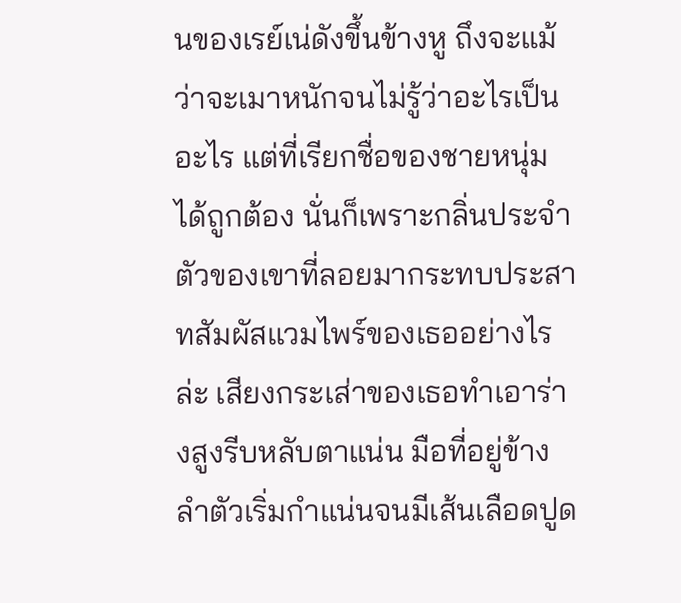นของเรย์เน่ดังขึ้นข้างหู ถึงจะแม้ว่าจะเมาหนักจนไม่รู้ว่าอะไรเป็นอะไร แต่ที่เรียกชื่อของชายหนุ่มได้ถูกต้อง นั่นก็เพราะกลิ่นประจำตัวของเขาที่ลอยมากระทบประสาทสัมผัสแวมไพร์ของเธออย่างไรล่ะ เสียงกระเส่าของเธอทำเอาร่างสูงรีบหลับตาแน่น มือที่อยู่ข้างลำตัวเริ่มกำแน่นจนมีเส้นเลือดปูด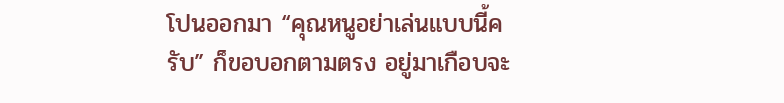โปนออกมา “คุณหนูอย่าเล่นแบบนี้ครับ” ก็ขอบอกตามตรง อยู่มาเกือบจะ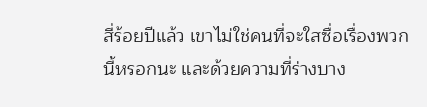สี่ร้อยปีแล้ว เขาไม่ใช่คนที่จะใสซื่อเรื่องพวกนี้หรอกนะ และด้วยความที่ร่างบาง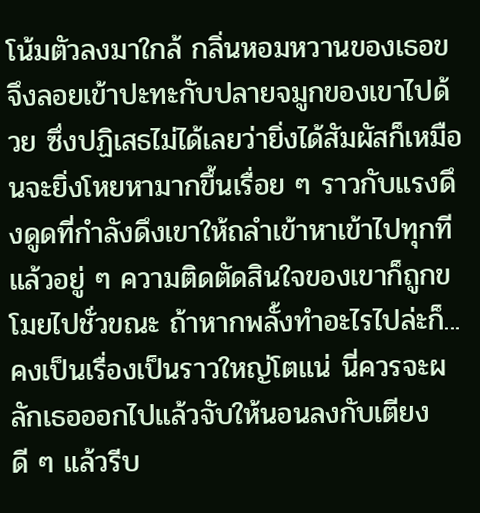โน้มตัวลงมาใกล้ กลิ่นหอมหวานของเธอขจึงลอยเข้าปะทะกับปลายจมูกของเขาไปด้วย ซึ่งปฏิเสธไม่ได้เลยว่ายิ่งได้สัมผัสก็เหมือนจะยิ่งโหยหามากขึ้นเรื่อย ๆ ราวกับแรงดึงดูดที่กำลังดึงเขาให้ถลำเข้าหาเข้าไปทุกที แล้วอยู่ ๆ ความติดตัดสินใจของเขาก็ถูกขโมยไปชั่วขณะ ถ้าหากพลั้งทำอะไรไปล่ะก็...คงเป็นเรื่องเป็นราวใหญ่โตแน่ นี่ควรจะผลักเธอออกไปแล้วจับให้นอนลงกับเตียงดี ๆ แล้วรีบ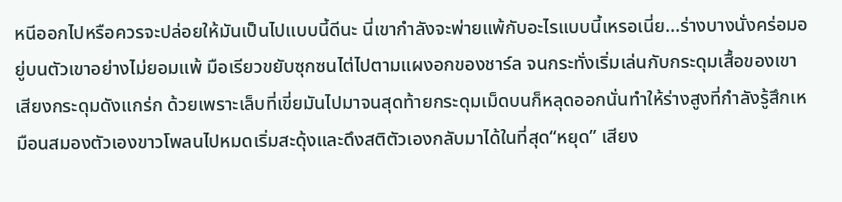หนีออกไปหรือควรจะปล่อยให้มันเป็นไปแบบนี้ดีนะ นี่เขากำลังจะพ่ายแพ้กับอะไรแบบนี้เหรอเนี่ย...ร่างบางนั่งคร่อมอยู่บนตัวเขาอย่างไม่ยอมแพ้ มือเรียวขยับซุกซนไต่ไปตามแผงอกของชาร์ล จนกระทั่งเริ่มเล่นกับกระดุมเสื้อของเขา เสียงกระดุมดังแกร่ก ด้วยเพราะเล็บที่เขี่ยมันไปมาจนสุดท้ายกระดุมเม็ดบนก็หลุดออกนั่นทำให้ร่างสูงที่กำลังรู้สึกเหมือนสมองตัวเองขาวโพลนไปหมดเริ่มสะดุ้งและดึงสติตัวเองกลับมาได้ในที่สุด“หยุด” เสียง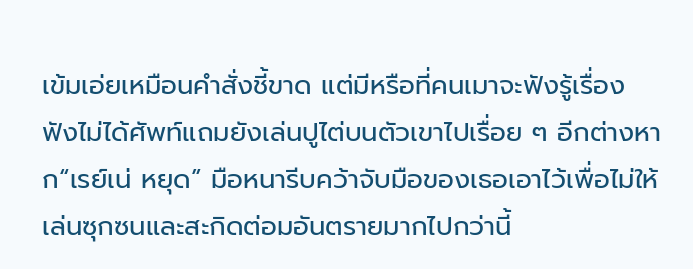เข้มเอ่ยเหมือนคำสั่งชี้ขาด แต่มีหรือที่คนเมาจะฟังรู้เรื่อง ฟังไม่ได้ศัพท์แถมยังเล่นปูไต่บนตัวเขาไปเรื่อย ๆ อีกต่างหาก“เรย์เน่ หยุด” มือหนารีบคว้าจับมือของเธอเอาไว้เพื่อไม่ให้เล่นซุกซนและสะกิดต่อมอันตรายมากไปกว่านี้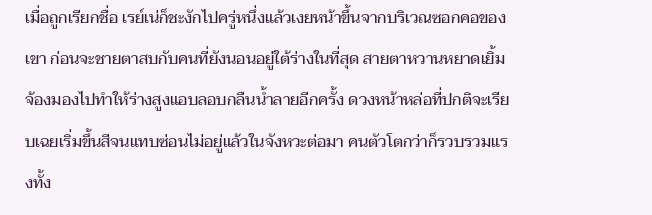เมื่อถูกเรียกชื่อ เรย์เน่ก็ชะงักไปครู่หนึ่งแล้วเงยหน้าขึ้นจากบริเวณซอกคอของเขา ก่อนจะชายตาสบกับคนที่ยังนอนอยู่ใต้ร่างในที่สุด สายตาหวานหยาดเยิ้มจ้องมองไปทำให้ร่างสูงแอบลอบกลืนน้ำลายอีกครั้ง ดวงหน้าหล่อที่ปกติจะเรียบเฉยเริ่มขึ้นสีจนแทบซ่อนไม่อยู่แล้วในจังหวะต่อมา คนตัวโตกว่าก็รวบรวมแรงทั้ง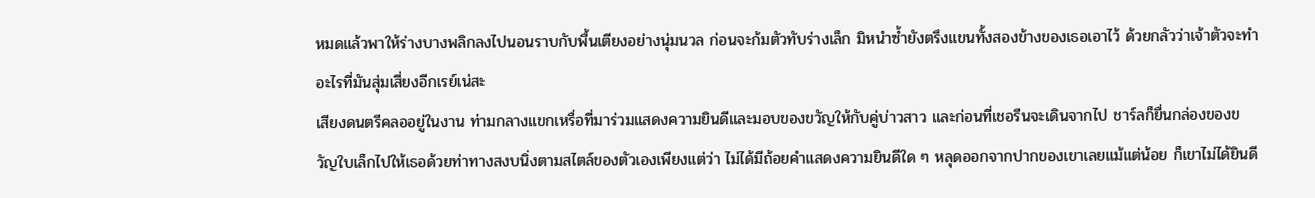หมดแล้วพาให้ร่างบางพลิกลงไปนอนราบกับพื้นเตียงอย่างนุ่มนวล ก่อนจะก้มตัวทับร่างเล็ก มิหนำซ้ำยังตรึงแขนทั้งสองข้างของเธอเอาไว้ ด้วยกลัวว่าเจ้าตัวจะทำอะไรที่มันสุ่มเสี่ยงอีกเรย์เน่สะ
เสียงดนตรีคลออยู่ในงาน ท่ามกลางแขกเหรื่อที่มาร่วมแสดงความยินดีและมอบของขวัญให้กับคู่บ่าวสาว และก่อนที่เชอรีนจะเดินจากไป ชาร์ลก็ยื่นกล่องของขวัญใบเล็กไปให้เธอด้วยท่าทางสงบนิ่งตามสไตล์ของตัวเองเพียงแต่ว่า ไม่ได้มีถ้อยคำแสดงความยินดีใด ๆ หลุดออกจากปากของเขาเลยแม้แต่น้อย ก็เขาไม่ได้ยินดี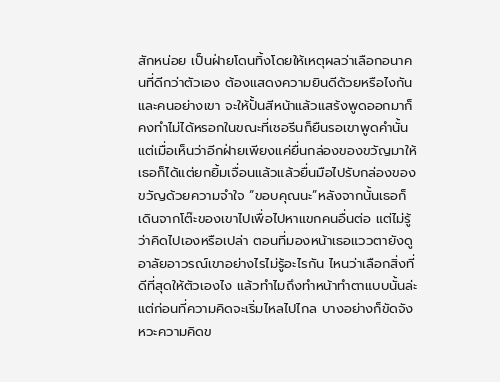สักหน่อย เป็นฝ่ายโดนทิ้งโดยให้เหตุผลว่าเลือกอนาคนที่ดีกว่าตัวเอง ต้องแสดงความยินดีด้วยหรือไงกันและคนอย่างเขา จะให้ปั้นสีหน้าแล้วแสร้งพูดออกมาก็คงทำไม่ได้หรอกในขณะที่เชอรีนก็ยืนรอเขาพูดคำนั้น แต่เมื่อเห็นว่าอีกฝ่ายเพียงแค่ยื่นกล่องของขวัญมาให้ เธอก็ได้แต่ยกยิ้มเจื่อนแล้วแล้วยื่นมือไปรับกล่องของขวัญด้วยความจำใจ “ขอบคุณนะ”หลังจากนั้นเธอก็เดินจากโต๊ะของเขาไปเพื่อไปหาแขกคนอื่นต่อ แต่ไม่รู้ว่าคิดไปเองหรือเปล่า ตอนที่มองหน้าเธอแววตายังดูอาลัยอาวรณ์เขาอย่างไรไม่รู้อะไรกัน ไหนว่าเลือกสิ่งที่ดีที่สุดให้ตัวเองไง แล้วทำไมถึงทำหน้าทำตาแบบนั้นล่ะแต่ก่อนที่ความคิดจะเริ่มไหลไปไกล บางอย่างก็ขัดจังหวะความคิดข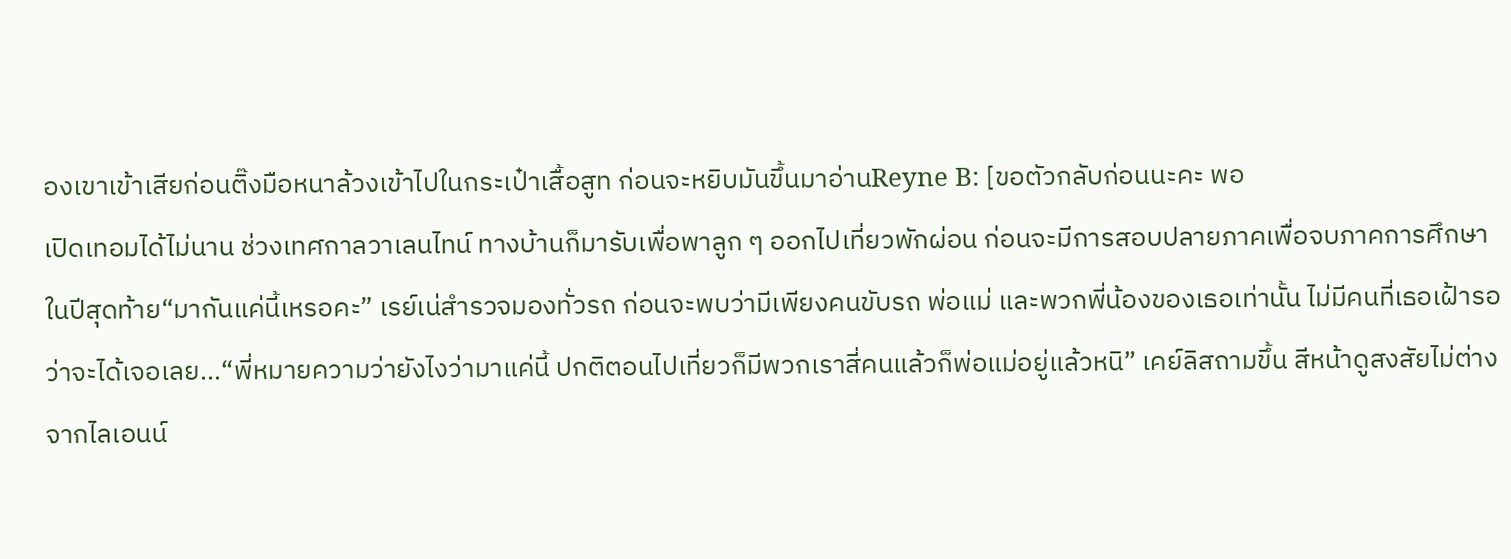องเขาเข้าเสียก่อนติ๊งมือหนาล้วงเข้าไปในกระเป๋าเสื้อสูท ก่อนจะหยิบมันขึ้นมาอ่านReyne B: [ขอตัวกลับก่อนนะคะ พอ
เปิดเทอมได้ไม่นาน ช่วงเทศกาลวาเลนไทน์ ทางบ้านก็มารับเพื่อพาลูก ๆ ออกไปเที่ยวพักผ่อน ก่อนจะมีการสอบปลายภาคเพื่อจบภาคการศึกษาในปีสุดท้าย“มากันแค่นี้เหรอคะ” เรย์เน่สำรวจมองทั่วรถ ก่อนจะพบว่ามีเพียงคนขับรถ พ่อแม่ และพวกพี่น้องของเธอเท่านั้น ไม่มีคนที่เธอเฝ้ารอว่าจะได้เจอเลย...“พี่หมายความว่ายังไงว่ามาแค่นี้ ปกติตอนไปเที่ยวก็มีพวกเราสี่คนแล้วก็พ่อแม่อยู่แล้วหนิ” เคย์ลิสถามขึ้น สีหน้าดูสงสัยไม่ต่างจากไลเอนน์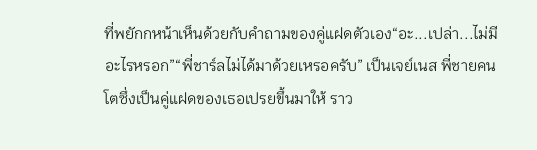ที่พยักกหน้าเห็นด้วยกับคำถามของคู่แฝดตัวเอง“อะ...เปล่า...ไม่มีอะไรหรอก”“พี่ชาร์ลไม่ได้มาด้วยเหรอครับ” เป็นเจย์เนส พี่ชายคนโตซึ่งเป็นคู่แฝดของเธอเปรยขึ้นมาให้ ราว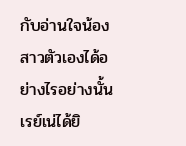กับอ่านใจน้องสาวตัวเองได้อย่างไรอย่างนั้นเรย์เน่ได้ยิ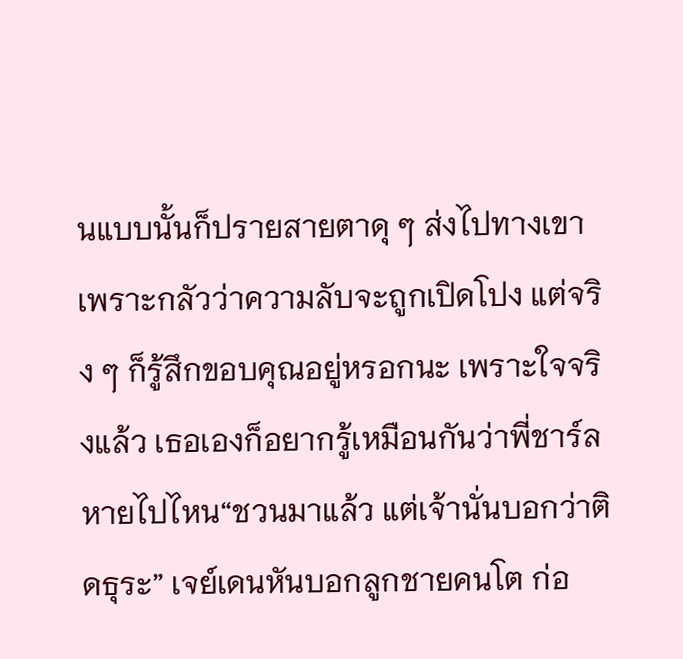นแบบนั้นก็ปรายสายตาดุ ๆ ส่งไปทางเขา เพราะกลัวว่าความลับจะถูกเปิดโปง แต่จริง ๆ ก็รู้สึกขอบคุณอยู่หรอกนะ เพราะใจจริงแล้ว เธอเองก็อยากรู้เหมือนกันว่าพี่ชาร์ลหายไปไหน“ชวนมาแล้ว แต่เจ้านั่นบอกว่าติดธุระ” เจย์เดนหันบอกลูกชายคนโต ก่อ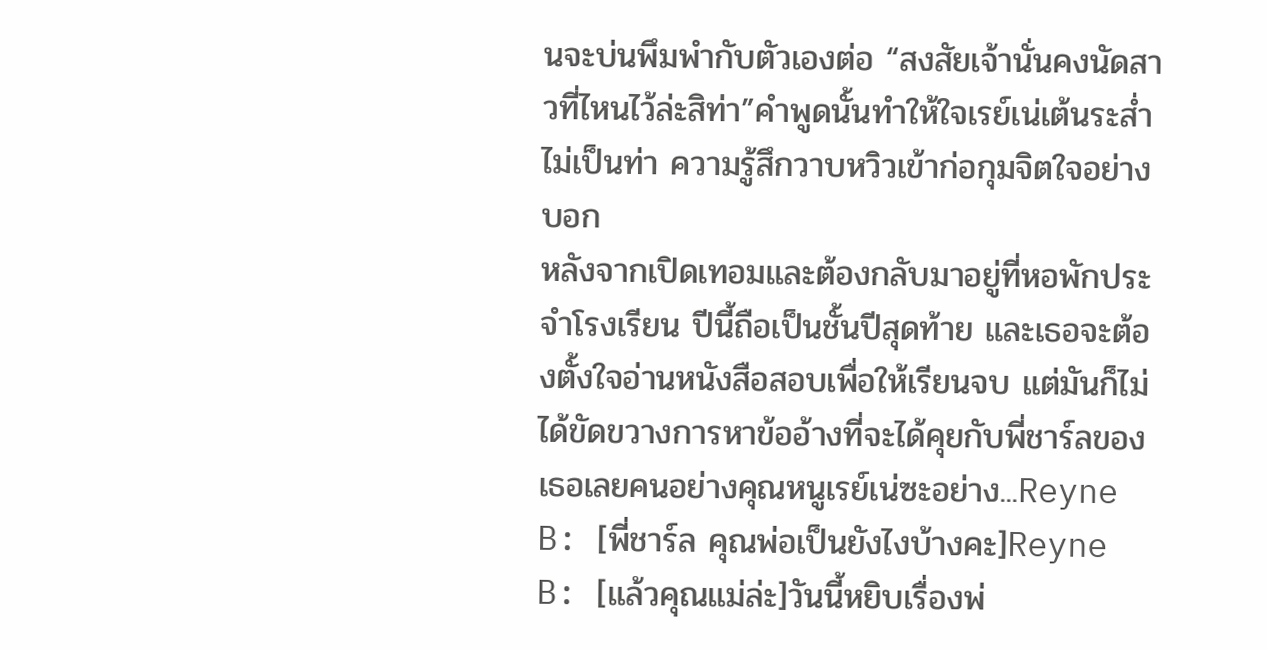นจะบ่นพึมพำกับตัวเองต่อ “สงสัยเจ้านั่นคงนัดสาวที่ไหนไว้ล่ะสิท่า”คำพูดนั้นทำให้ใจเรย์เน่เต้นระส่ำไม่เป็นท่า ความรู้สึกวาบหวิวเข้าก่อกุมจิตใจอย่างบอก
หลังจากเปิดเทอมและต้องกลับมาอยู่ที่หอพักประจำโรงเรียน ปีนี้ถือเป็นชั้นปีสุดท้าย และเธอจะต้องตั้งใจอ่านหนังสือสอบเพื่อให้เรียนจบ แต่มันก็ไม่ได้ขัดขวางการหาข้ออ้างที่จะได้คุยกับพี่ชาร์ลของเธอเลยคนอย่างคุณหนูเรย์เน่ซะอย่าง...Reyne B: [พี่ชาร์ล คุณพ่อเป็นยังไงบ้างคะ]Reyne B: [แล้วคุณแม่ล่ะ]วันนี้หยิบเรื่องพ่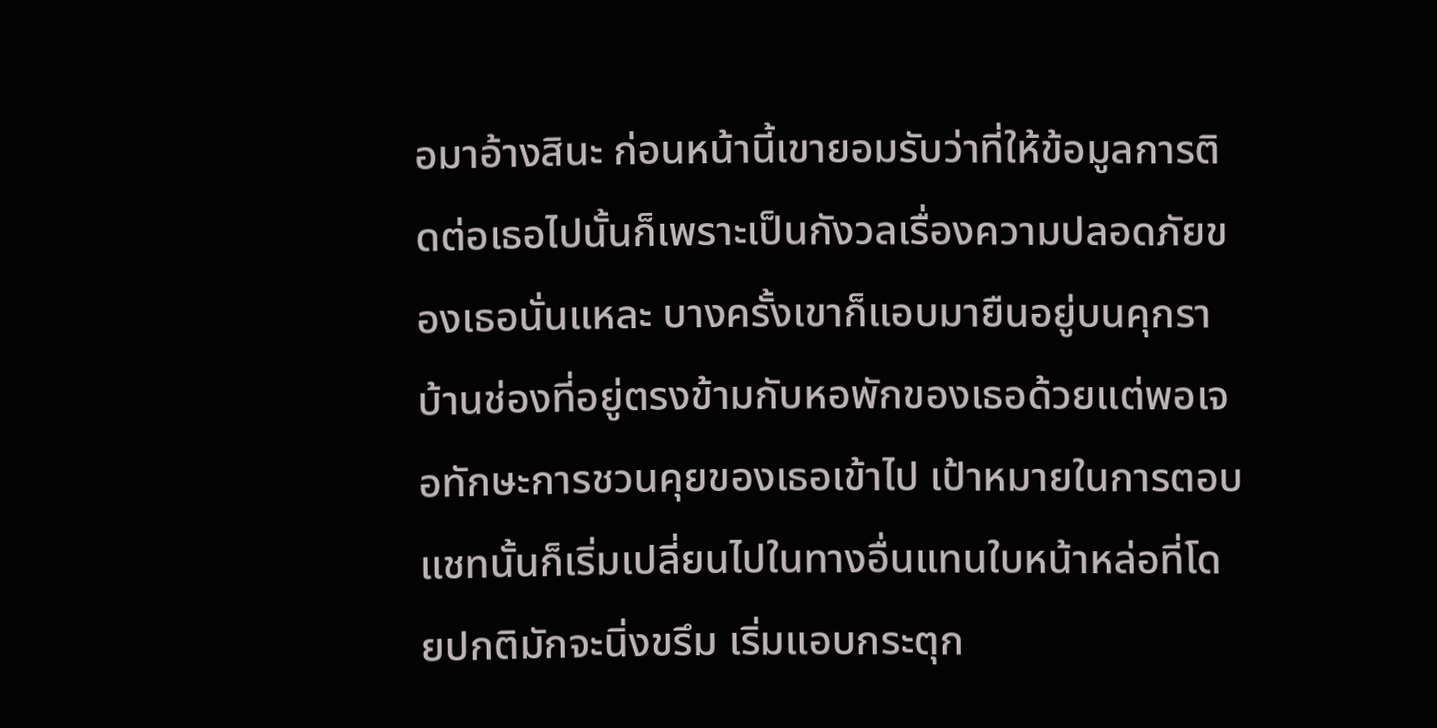อมาอ้างสินะ ก่อนหน้านี้เขายอมรับว่าที่ให้ข้อมูลการติดต่อเธอไปนั้นก็เพราะเป็นกังวลเรื่องความปลอดภัยของเธอนั่นแหละ บางครั้งเขาก็แอบมายืนอยู่บนคุกราบ้านช่องที่อยู่ตรงข้ามกับหอพักของเธอด้วยแต่พอเจอทักษะการชวนคุยของเธอเข้าไป เป้าหมายในการตอบแชทนั้นก็เริ่มเปลี่ยนไปในทางอื่นแทนใบหน้าหล่อที่โดยปกติมักจะนิ่งขรึม เริ่มแอบกระตุก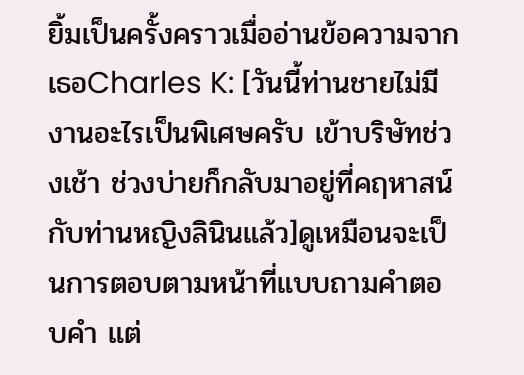ยิ้มเป็นครั้งคราวเมื่ออ่านข้อความจากเธอCharles K: [วันนี้ท่านชายไม่มีงานอะไรเป็นพิเศษครับ เข้าบริษัทช่วงเช้า ช่วงบ่ายก็กลับมาอยู่ที่คฤหาสน์กับท่านหญิงลินินแล้ว]ดูเหมือนจะเป็นการตอบตามหน้าที่แบบถามคำตอบคำ แต่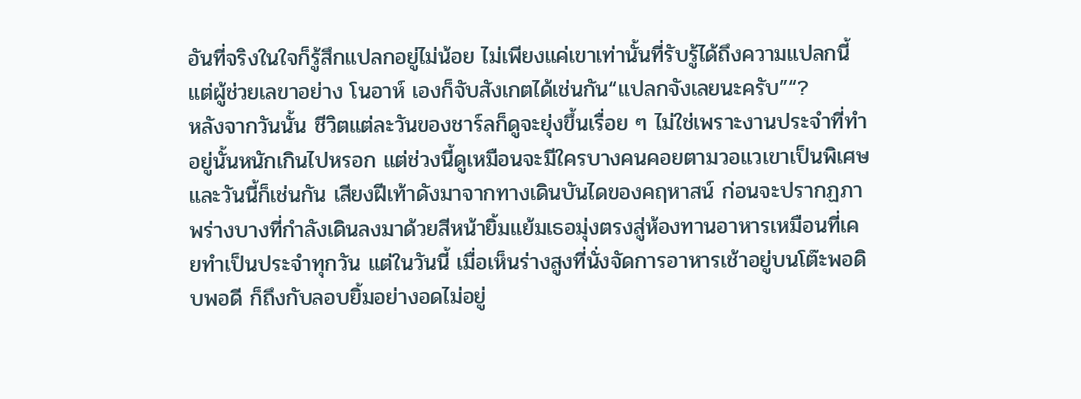อันที่จริงในใจก็รู้สึกแปลกอยู่ไม่น้อย ไม่เพียงแค่เขาเท่านั้นที่รับรู้ได้ถึงความแปลกนี้ แต่ผู้ช่วยเลขาอย่าง โนอาห์ เองก็จับสังเกตได้เช่นกัน“แปลกจังเลยนะครับ”“?
หลังจากวันนั้น ชีวิตแต่ละวันของชาร์ลก็ดูจะยุ่งขึ้นเรื่อย ๆ ไม่ใช่เพราะงานประจำที่ทำอยู่นั้นหนักเกินไปหรอก แต่ช่วงนี้ดูเหมือนจะมีใครบางคนคอยตามวอแวเขาเป็นพิเศษและวันนี้ก็เช่นกัน เสียงฝีเท้าดังมาจากทางเดินบันไดของคฤหาสน์ ก่อนจะปรากฏภาพร่างบางที่กำลังเดินลงมาด้วยสีหน้ายิ้มแย้มเธอมุ่งตรงสู่ห้องทานอาหารเหมือนที่เคยทำเป็นประจำทุกวัน แต่ในวันนี้ เมื่อเห็นร่างสูงที่นั่งจัดการอาหารเช้าอยู่บนโต๊ะพอดิบพอดี ก็ถึงกับลอบยิ้มอย่างอดไม่อยู่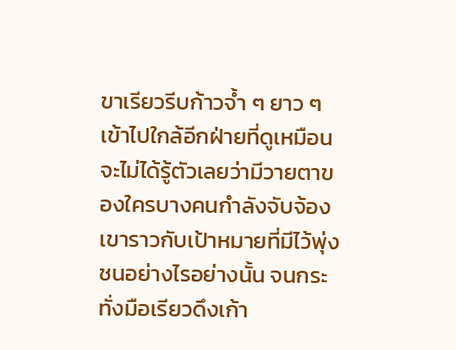ขาเรียวรีบก้าวจ้ำ ๆ ยาว ๆ เข้าไปใกล้อีกฝ่ายที่ดูเหมือนจะไม่ได้รู้ตัวเลยว่ามีวายตาของใครบางคนกำลังจับจ้องเขาราวกับเป้าหมายที่มีไว้พุ่งชนอย่างไรอย่างนั้น จนกระทั่งมือเรียวดึงเก้า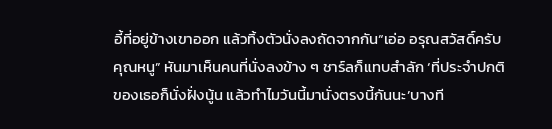อี้ที่อยู่ข้างเขาออก แล้วทิ้งตัวนั่งลงถัดจากกัน“เอ่อ อรุณสวัสดิ์ครับคุณหนู” หันมาเห็นคนที่นั่งลงข้าง ๆ ชาร์ลก็แทบสำลัก ‘ที่ประจำปกติของเธอก็นั่งฝั่งนู้น แล้วทำไมวันนี้มานั่งตรงนี้กันนะ’บางที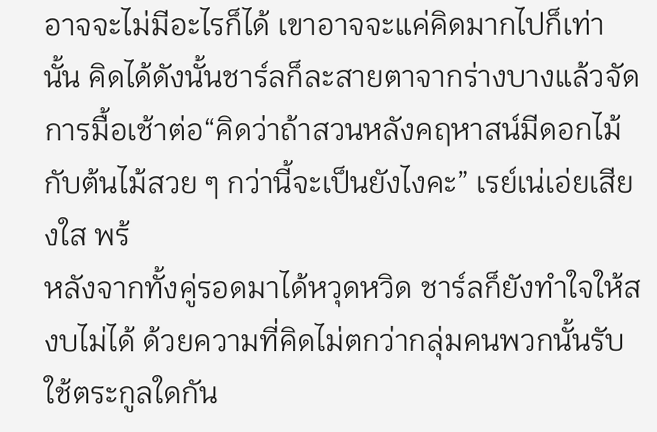อาจจะไม่มีอะไรก็ได้ เขาอาจจะแค่คิดมากไปก็เท่านั้น คิดได้ดังนั้นชาร์ลก็ละสายตาจากร่างบางแล้วจัดการมื้อเช้าต่อ“คิดว่าถ้าสวนหลังคฤหาสน์มีดอกไม้กับต้นไม้สวย ๆ กว่านี้จะเป็นยังไงคะ” เรย์เน่เอ่ยเสียงใส พร้
หลังจากทั้งคู่รอดมาได้หวุดหวิด ชาร์ลก็ยังทำใจให้สงบไม่ได้ ด้วยความที่คิดไม่ตกว่ากลุ่มคนพวกนั้นรับใช้ตระกูลใดกัน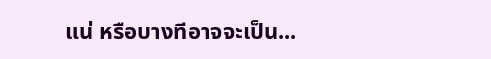แน่ หรือบางทีอาจจะเป็น...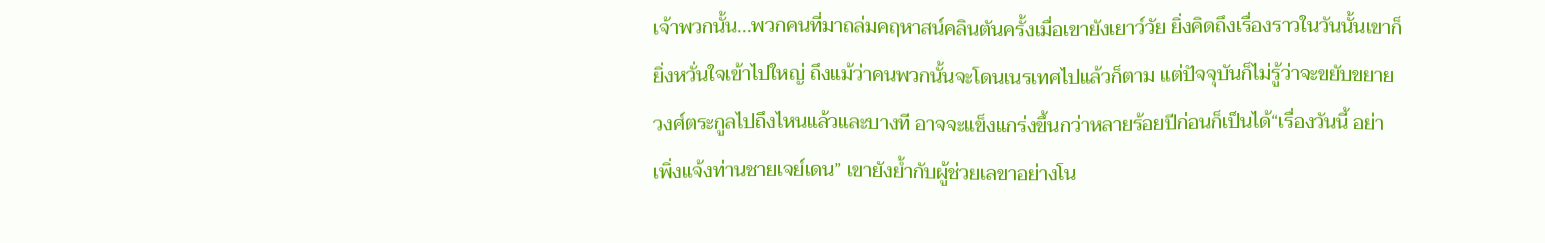เจ้าพวกนั้น...พวกคนที่มาถล่มคฤหาสน์คลินตันครั้งเมื่อเขายังเยาว์วัย ยิ่งคิดถึงเรื่องราวในวันนั้นเขาก็ยิ่งหวั่นใจเข้าไปใหญ่ ถึงแม้ว่าคนพวกนั้นจะโดนเนรเทศไปแล้วก็ตาม แต่ปัจจุบันก็ไม่รู้ว่าจะขยับขยายวงศ์ตระกูลไปถึงไหนแล้วและบางที อาจจะแข็งแกร่งขึ้นกว่าหลายร้อยปีก่อนก็เป็นได้“เรื่องวันนี้ อย่าเพิ่งแจ้งท่านชายเจย์เดน” เขายังย้ำกับผู้ช่วยเลขาอย่างโน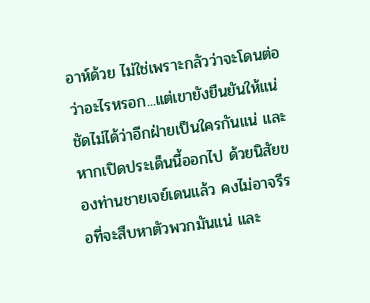อาห์ด้วย ไม่ใช่เพราะกลัวว่าจะโดนต่อว่าอะไรหรอก...แต่เขายังยืนยันให้แน่ชัดไม่ได้ว่าอีกฝ่ายเป็นใครกันแน่ และหากเปิดประเด็นนี้ออกไป ด้วยนิสัยของท่านชายเจย์เดนแล้ว คงไม่อาจรีรอที่จะสืบหาตัวพวกมันแน่ และ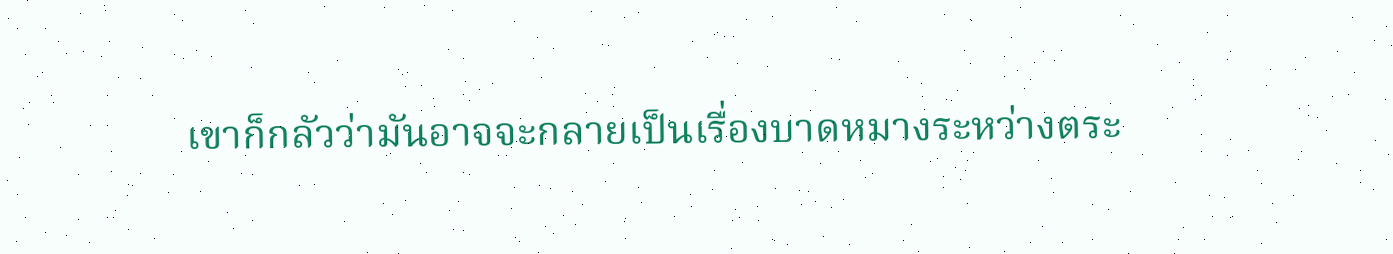เขาก็กลัวว่ามันอาจจะกลายเป็นเรื่องบาดหมางระหว่างตระ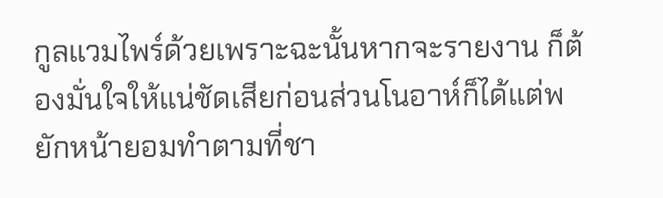กูลแวมไพร์ด้วยเพราะฉะนั้นหากจะรายงาน ก็ต้องมั่นใจให้แน่ชัดเสียก่อนส่วนโนอาห์ก็ได้แต่พยักหน้ายอมทำตามที่ชา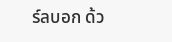ร์ลบอก ด้ว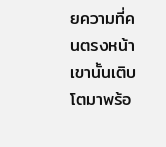ยความที่คนตรงหน้าเขานั้นเติบโตมาพร้อ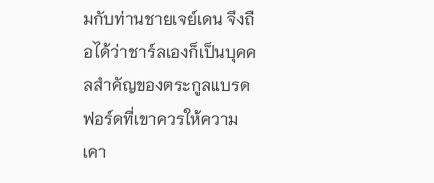มกับท่านชายเจย์เดน จึงถือได้ว่าชาร์ลเองก็เป็นบุคคลสำคัญของตระกูลแบรดฟอร์ดที่เขาควรให้ความเคา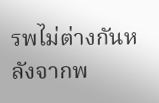รพไม่ต่างกันหลังจากพ